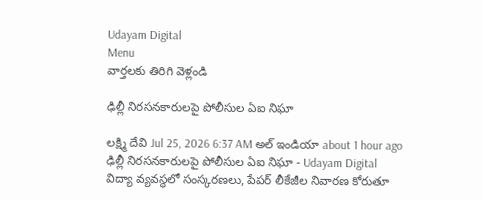Udayam Digital
Menu
వార్తలకు తిరిగి వెళ్లండి

ఢిల్లీ నిరసనకారులపై పోలీసుల ఏఐ నిఘా

లక్ష్మి దేవి Jul 25, 2026 6:37 AM అల్ ఇండియా about 1 hour ago
ఢిల్లీ నిరసనకారులపై పోలీసుల ఏఐ నిఘా - Udayam Digital
విద్యా వ్యవస్థలో సంస్కరణలు, పేపర్ లీకేజీల నివారణ కోరుతూ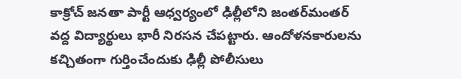కాక్రోచ్ జనతా పార్టీ ఆధ్వర్యంలో ఢిల్లీలోని జంతర్‌మంతర్‌ వద్ద విద్యార్థులు భారీ నిరసన చేపట్టారు. ఆందోళనకారులను కచ్చితంగా గుర్తించేందుకు ఢిల్లీ పోలీసులు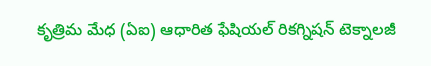కృత్రిమ మేధ (ఏఐ) ఆధారిత ఫేషియల్ రికగ్నిషన్ టెక్నాలజీ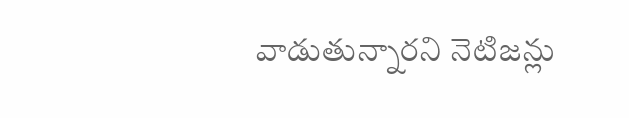వాడుతున్నారని నెటిజన్లు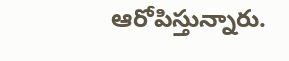ఆరోపిస్తున్నారు.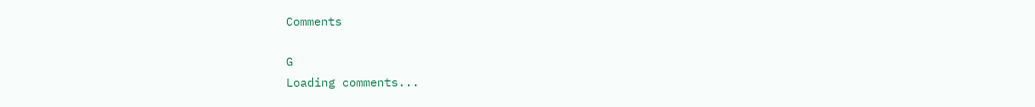Comments

G
Loading comments...